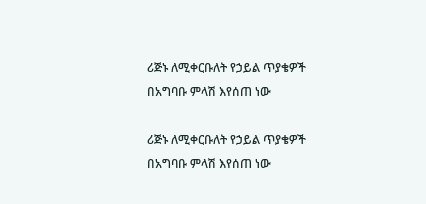ሪጅኑ ለሚቀርቡለት የኃይል ጥያቄዎች በአግባቡ ምላሽ እየሰጠ ነው

ሪጅኑ ለሚቀርቡለት የኃይል ጥያቄዎች በአግባቡ ምላሽ እየሰጠ ነው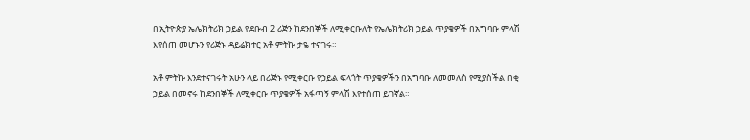በኢትዮጵያ ኤሌክትሪክ ኃይል የደቡብ 2 ሪጅን ከደንበኞች ለሚቀርቡለት የኤሌክትሪክ ኃይል ጥያቄዎች በአግባቡ ምላሽ እየሰጠ መሆኑን የሪጅኑ ዳይሬክተር አቶ ምትኩ ታዬ ተናገሩ።

አቶ ምትኩ እንደተናገሩት አሁን ላይ በሪጅኑ የሚቀርቡ የኃይል ፍላጎት ጥያቄዎችን በአግባቡ ለመመለስ የሚያስችል በቂ ኃይል በመኖሩ ከደንበኞች ለሚቀርቡ ጥያቄዎች አፋጣኝ ምላሽ እየተሰጠ ይገኛል።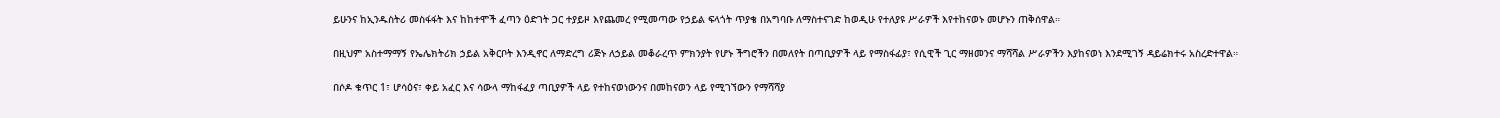ይሁንና ከኢንዱስትሪ መስፋፋት እና ከከተሞች ፈጣን ዕድገት ጋር ተያይዞ እየጨመረ የሚመጣው የኃይል ፍላጎት ጥያቄ በአግባቡ ለማስተናገድ ከወዲሁ የተለያዩ ሥራዎች እየተከናወኑ መሆኑን ጠቅሰዋል።

በዚህም አስተማማኝ የኤሌክትሪክ ኃይል አቅርቦት እንዲኖር ለማድረግ ሪጅኑ ለኃይል መቆራረጥ ምክንያት የሆኑ ችግሮችን በመለየት በጣቢያዎች ላይ የማስፋፊያ፣ የሲዊች ጊር ማዘመንና ማሻሻል ሥራዎችን እያከናወነ እንደሚገኝ ዳይሬክተሩ አስረድተዋል።

በሶዶ ቁጥር 1፣ ሆሳዕና፣ ቀይ አፈር እና ሳውላ ማከፋፈያ ጣቢያዎች ላይ የተከናወነውንና በመከናወን ላይ የሚገኘውን የማሻሻያ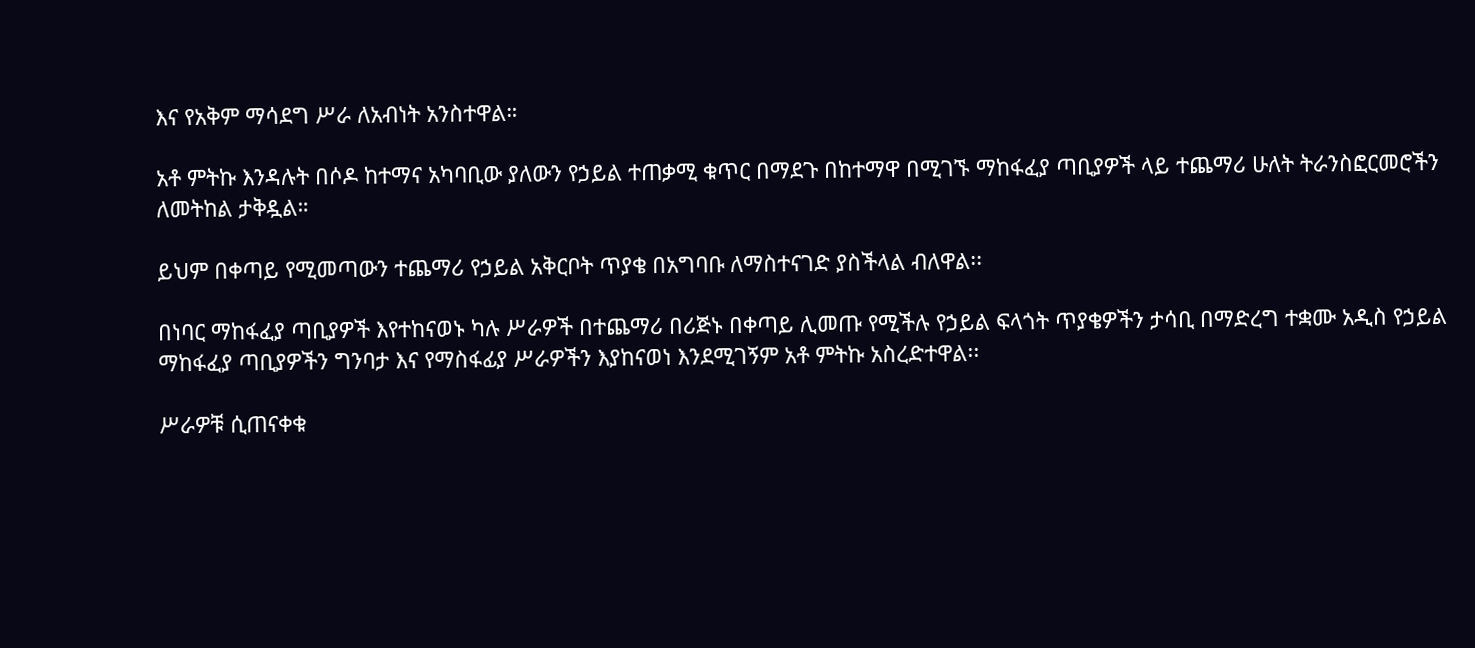እና የአቅም ማሳደግ ሥራ ለአብነት አንስተዋል።

አቶ ምትኩ እንዳሉት በሶዶ ከተማና አካባቢው ያለውን የኃይል ተጠቃሚ ቁጥር በማደጉ በከተማዋ በሚገኙ ማከፋፈያ ጣቢያዎች ላይ ተጨማሪ ሁለት ትራንስፎርመሮችን ለመትከል ታቅዷል።

ይህም በቀጣይ የሚመጣውን ተጨማሪ የኃይል አቅርቦት ጥያቄ በአግባቡ ለማስተናገድ ያስችላል ብለዋል፡፡

በነባር ማከፋፈያ ጣቢያዎች እየተከናወኑ ካሉ ሥራዎች በተጨማሪ በሪጅኑ በቀጣይ ሊመጡ የሚችሉ የኃይል ፍላጎት ጥያቄዎችን ታሳቢ በማድረግ ተቋሙ አዲስ የኃይል ማከፋፈያ ጣቢያዎችን ግንባታ እና የማስፋፊያ ሥራዎችን እያከናወነ እንደሚገኝም አቶ ምትኩ አስረድተዋል፡፡

ሥራዎቹ ሲጠናቀቁ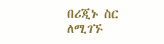በሪጂኑ ስር ለሚገኙ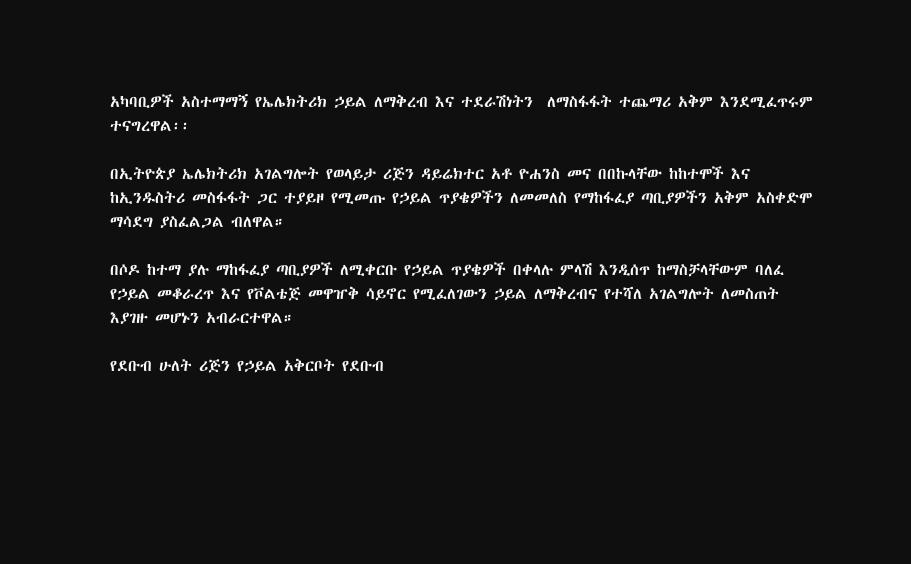አካባቢዎች አስተማማኝ የኤሌክትሪክ ኃይል ለማቅረብ እና ተደራሽነትን  ለማስፋፋት ተጨማሪ አቅም እንደሚፈጥሩም ተናግረዋል፡፡

በኢትዮጵያ ኤሌክትሪክ አገልግሎት የወላይታ ሪጅን ዳይሬክተር አቶ ዮሐንስ መና በበኩላቸው ከከተሞች እና ከኢንዱስትሪ መስፋፋት ጋር ተያይዞ የሚመጡ የኃይል ጥያቄዎችን ለመመለስ የማከፋፈያ ጣቢያዎችን አቅም አስቀድሞ ማሳደግ ያስፈልጋል ብለዋል።

በሶዶ ከተማ ያሉ ማከፋፈያ ጣቢያዎች ለሚቀርቡ የኃይል ጥያቄዎች በቀላሉ ምላሽ እንዲሰጥ ከማስቻላቸውም ባለፈ  የኃይል መቆራረጥ እና የቮልቴጅ መዋዠቅ ሳይኖር የሚፈለገውን ኃይል ለማቅረብና የተሻለ አገልግሎት ለመስጠት እያገዙ መሆኑን አብራርተዋል።

የደቡብ ሁለት ሪጅን የኃይል አቅርቦት የደቡብ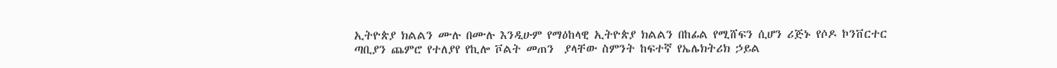ኢትዮጵያ ክልልን ሙሉ በሙሉ እንዲሁም የማዕከላዊ ኢትዮጵያ ክልልን በከፊል የሚሸፍን ሲሆን ሪጅኑ የሶዶ ኮንቨርተር ጣቢያን ጨምሮ የተለያየ የኪሎ ቮልት መጠን  ያላቸው ስምንት ከፍተኛ የኤሌክትሪክ ኃይል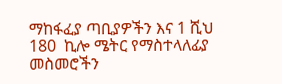ማከፋፈያ ጣቢያዎችን እና 1 ሺህ 180  ኪሎ ሜትር የማስተላለፊያ መስመሮችን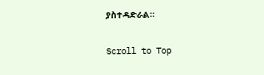ያስተዳድራል።

Scroll to Top